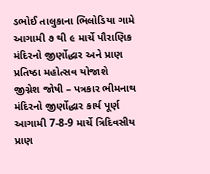ડભોઈ તાલુકાના ભિલોડિયા ગામે આગામી ૭ થી ૯ માર્ચે પૌરાણિક મંદિરનો જીર્ણોદ્ધાર અને પ્રાણ પ્રતિષ્ઠા મહોત્સવ યોજાશે
જીગ્નેશ જોષી – પત્રકાર ભીમનાથ મંદિરનો જીર્ણોદ્ધાર કાર્ય પૂર્ણ આગામી 7-8-9 માર્ચે ત્રિદિવસીય પ્રાણ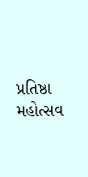પ્રતિષ્ઠા મહોત્સવ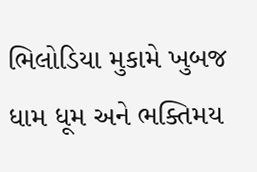ભિલોડિયા મુકામે ખુબજ ધામ ધૂમ અને ભક્તિમય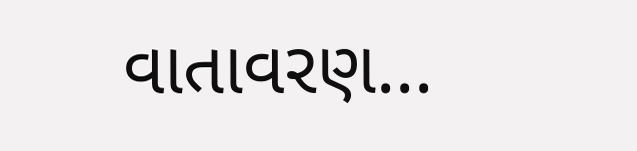વાતાવરણ...